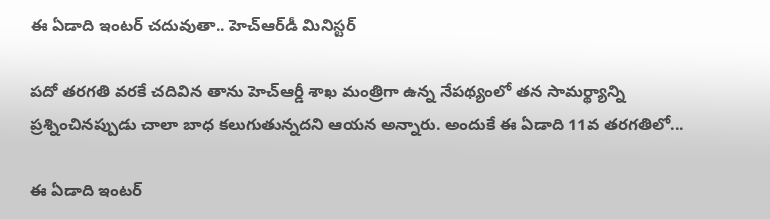ఈ ఏడాది ఇంటర్ చదువుతా.. హెచ్ఆర్‌డీ మినిస్టర్

పదో తరగతి వరకే చదివిన తాను హెచ్ఆర్డీ శాఖ మంత్రిగా ఉన్న నేపథ్యంలో తన సామర్థ్యాన్ని ప్రశ్నించినప్పుడు చాలా బాధ కలుగుతున్నదని ఆయన అన్నారు. అందుకే ఈ ఏడాది 11వ తరగతిలో...

ఈ ఏడాది ఇంటర్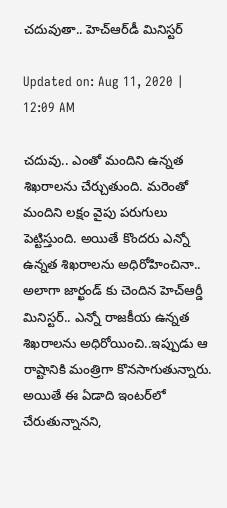చదువుతా.. హెచ్ఆర్‌డీ మినిస్టర్

Updated on: Aug 11, 2020 | 12:09 AM

చదువు.. ఎంతో మందిని ఉన్నత శిఖరాలను చేర్చుతుంది. మరెంతో మందిని లక్షం వైపు పరుగులు పెట్టిస్తుంది. అయితే కొందరు ఎన్నో ఉన్నత శిఖరాలను అధిరోహించినా..  అలాగా జార్ఖండ్ కు చెందిన హెచ్ఆర్డీ మినిస్టర్.. ఎన్నో రాజకీయ ఉన్నత శిఖరాలను అధిరోయించి..ఇప్పుడు ఆ రాష్టానికి మంత్రిగా కొనసాగుతున్నారు. అయితే ఈ ఏడాది ఇంటర్‌లో చేరుతున్నానని,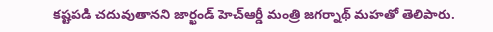కష్టపడి చదువుతానని జార్ఖండ్ హెచ్ఆర్డీ మంత్రి జగ‌ర్నాథ్ మహతో తెలిపారు.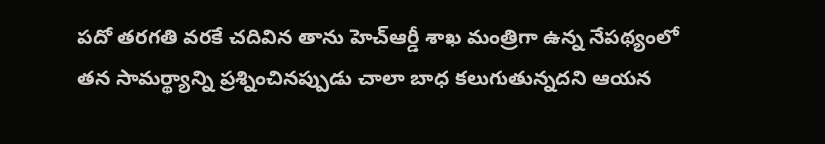పదో తరగతి వరకే చదివిన తాను హెచ్ఆర్డీ శాఖ మంత్రిగా ఉన్న నేపథ్యంలో తన సామర్థ్యాన్ని ప్రశ్నించినప్పుడు చాలా బాధ కలుగుతున్నదని ఆయన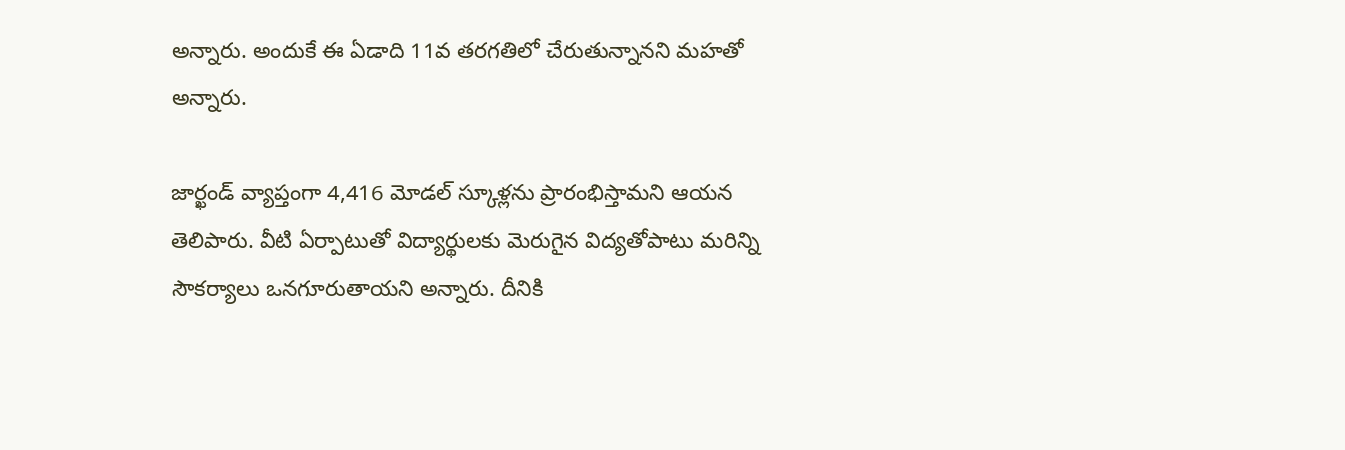అన్నారు. అందుకే ఈ ఏడాది 11వ తరగతిలో చేరుతున్నానని మహతో అన్నారు.

జార్ఖండ్‌ వ్యాప్తంగా 4,416 మోడల్ స్కూళ్లను ప్రారంభిస్తామని ఆయన తెలిపారు. వీటి ఏర్పాటుతో విద్యార్థులకు మెరుగైన విద్యతోపాటు మరిన్ని సౌకర్యాలు ఒనగూరుతాయని అన్నారు. దీనికి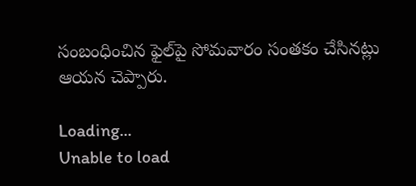సంబంధించిన ఫైల్‌పై సోమవారం సంతకం చేసినట్లు ఆయన చెప్పారు.

Loading...
Unable to load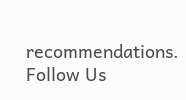recommendations.
Follow Us